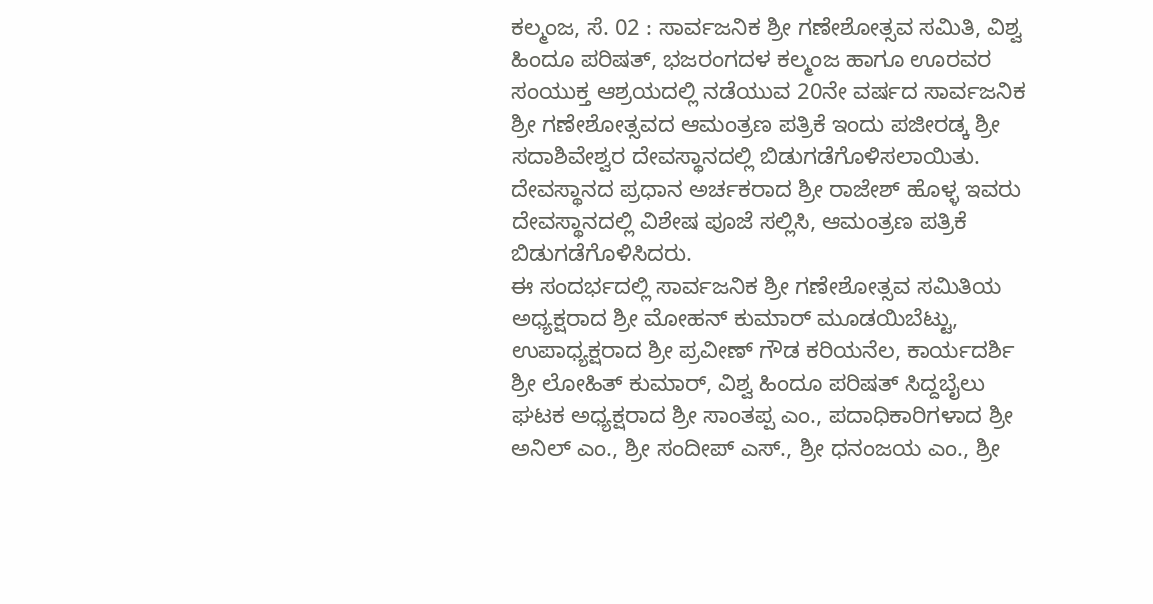ಕಲ್ಮಂಜ, ಸೆ. 02 : ಸಾರ್ವಜನಿಕ ಶ್ರೀ ಗಣೇಶೋತ್ಸವ ಸಮಿತಿ, ವಿಶ್ವ ಹಿಂದೂ ಪರಿಷತ್, ಭಜರಂಗದಳ ಕಲ್ಮಂಜ ಹಾಗೂ ಊರವರ ಸಂಯುಕ್ತ ಆಶ್ರಯದಲ್ಲಿ ನಡೆಯುವ 20ನೇ ವರ್ಷದ ಸಾರ್ವಜನಿಕ ಶ್ರೀ ಗಣೇಶೋತ್ಸವದ ಆಮಂತ್ರಣ ಪತ್ರಿಕೆ ಇಂದು ಪಜೀರಡ್ಕ ಶ್ರೀ ಸದಾಶಿವೇಶ್ವರ ದೇವಸ್ಥಾನದಲ್ಲಿ ಬಿಡುಗಡೆಗೊಳಿಸಲಾಯಿತು.
ದೇವಸ್ಥಾನದ ಪ್ರಧಾನ ಅರ್ಚಕರಾದ ಶ್ರೀ ರಾಜೇಶ್ ಹೊಳ್ಳ ಇವರು ದೇವಸ್ಥಾನದಲ್ಲಿ ವಿಶೇಷ ಪೂಜೆ ಸಲ್ಲಿಸಿ, ಆಮಂತ್ರಣ ಪತ್ರಿಕೆ ಬಿಡುಗಡೆಗೊಳಿಸಿದರು.
ಈ ಸಂದರ್ಭದಲ್ಲಿ ಸಾರ್ವಜನಿಕ ಶ್ರೀ ಗಣೇಶೋತ್ಸವ ಸಮಿತಿಯ ಅಧ್ಯಕ್ಷರಾದ ಶ್ರೀ ಮೋಹನ್ ಕುಮಾರ್ ಮೂಡಯಿಬೆಟ್ಟು, ಉಪಾಧ್ಯಕ್ಷರಾದ ಶ್ರೀ ಪ್ರವೀಣ್ ಗೌಡ ಕರಿಯನೆಲ, ಕಾರ್ಯದರ್ಶಿ ಶ್ರೀ ಲೋಹಿತ್ ಕುಮಾರ್, ವಿಶ್ವ ಹಿಂದೂ ಪರಿಷತ್ ಸಿದ್ದಬೈಲು ಘಟಕ ಅಧ್ಯಕ್ಷರಾದ ಶ್ರೀ ಸಾಂತಪ್ಪ ಎಂ., ಪದಾಧಿಕಾರಿಗಳಾದ ಶ್ರೀ ಅನಿಲ್ ಎಂ., ಶ್ರೀ ಸಂದೀಪ್ ಎಸ್., ಶ್ರೀ ಧನಂಜಯ ಎಂ., ಶ್ರೀ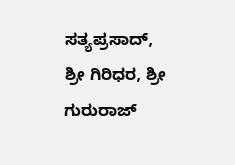ಸತ್ಯಪ್ರಸಾದ್, ಶ್ರೀ ಗಿರಿಧರ, ಶ್ರೀ ಗುರುರಾಜ್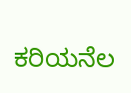ಕರಿಯನೆಲ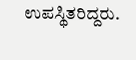ಉಪಸ್ಥಿತರಿದ್ದರು.